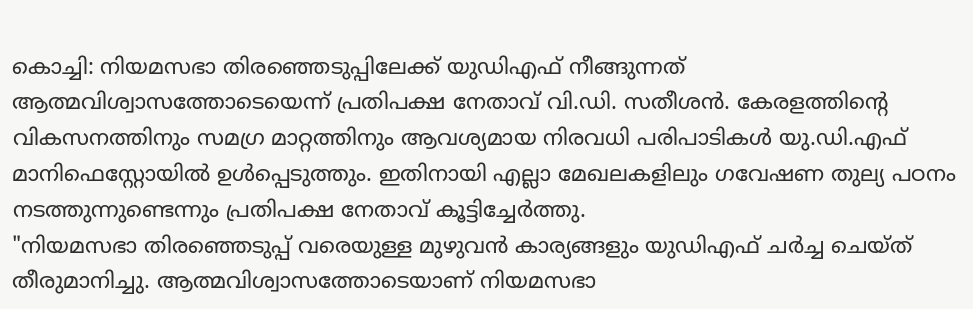കൊച്ചി: നിയമസഭാ തിരഞ്ഞെടുപ്പിലേക്ക് യുഡിഎഫ് നീങ്ങുന്നത് ആത്മവിശ്വാസത്തോടെയെന്ന് പ്രതിപക്ഷ നേതാവ് വി.ഡി. സതീശൻ. കേരളത്തിന്റെ വികസനത്തിനും സമഗ്ര മാറ്റത്തിനും ആവശ്യമായ നിരവധി പരിപാടികൾ യു.ഡി.എഫ് മാനിഫെസ്റ്റോയിൽ ഉൾപ്പെടുത്തും. ഇതിനായി എല്ലാ മേഖലകളിലും ഗവേഷണ തുല്യ പഠനം നടത്തുന്നുണ്ടെന്നും പ്രതിപക്ഷ നേതാവ് കൂട്ടിച്ചേർത്തു.
"നിയമസഭാ തിരഞ്ഞെടുപ്പ് വരെയുള്ള മുഴുവൻ കാര്യങ്ങളും യുഡിഎഫ് ചർച്ച ചെയ്ത് തീരുമാനിച്ചു. ആത്മവിശ്വാസത്തോടെയാണ് നിയമസഭാ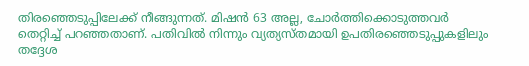തിരഞ്ഞെടുപ്പിലേക്ക് നീങ്ങുന്നത്. മിഷൻ 63 അല്ല, ചോർത്തിക്കൊടുത്തവർ തെറ്റിച്ച് പറഞ്ഞതാണ്. പതിവിൽ നിന്നും വ്യത്യസ്തമായി ഉപതിരഞ്ഞെടുപ്പുകളിലും തദ്ദേശ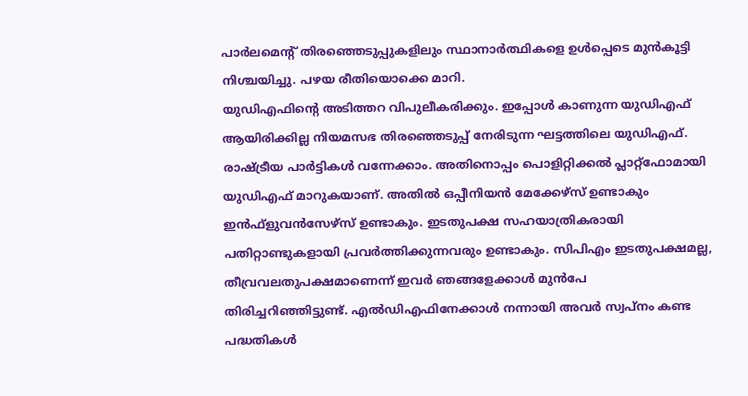പാർലമെന്റ് തിരഞ്ഞെടുപ്പുകളിലും സ്ഥാനാർത്ഥികളെ ഉൾപ്പെടെ മുൻകൂട്ടി നിശ്ചയിച്ചു. പഴയ രീതിയൊക്കെ മാറി.
യുഡിഎഫിന്റെ അടിത്തറ വിപുലീകരിക്കും. ഇപ്പോൾ കാണുന്ന യുഡിഎഫ് ആയിരിക്കില്ല നിയമസഭ തിരഞ്ഞെടുപ്പ് നേരിടുന്ന ഘട്ടത്തിലെ യുഡിഎഫ്. രാഷ്ട്രീയ പാർട്ടികൾ വന്നേക്കാം. അതിനൊപ്പം പൊളിറ്റിക്കൽ പ്ലാറ്റ്ഫോമായി യുഡിഎഫ് മാറുകയാണ്. അതിൽ ഒപ്പീനിയൻ മേക്കേഴ്സ് ഉണ്ടാകും ഇൻഫ്ളുവൻസേഴ്സ് ഉണ്ടാകും. ഇടതുപക്ഷ സഹയാത്രികരായി പതിറ്റാണ്ടുകളായി പ്രവർത്തിക്കുന്നവരും ഉണ്ടാകും. സിപിഎം ഇടതുപക്ഷമല്ല, തീവ്രവലതുപക്ഷമാണെന്ന് ഇവർ ഞങ്ങളേക്കാൾ മുൻപേ തിരിച്ചറിഞ്ഞിട്ടുണ്ട്. എൽഡിഎഫിനേക്കാൾ നന്നായി അവർ സ്വപ്നം കണ്ട പദ്ധതികൾ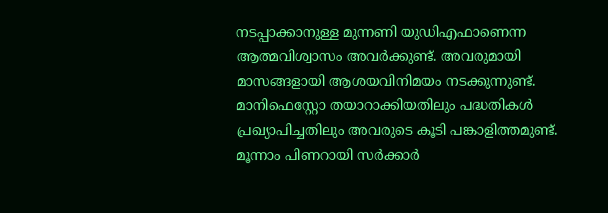നടപ്പാക്കാനുള്ള മുന്നണി യുഡിഎഫാണെന്ന ആത്മവിശ്വാസം അവർക്കുണ്ട്. അവരുമായി മാസങ്ങളായി ആശയവിനിമയം നടക്കുന്നുണ്ട്. മാനിഫെസ്റ്റോ തയാറാക്കിയതിലും പദ്ധതികൾ പ്രഖ്യാപിച്ചതിലും അവരുടെ കൂടി പങ്കാളിത്തമുണ്ട്.
മൂന്നാം പിണറായി സർക്കാർ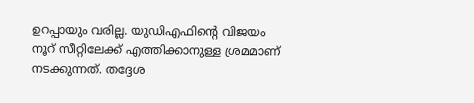ഉറപ്പായും വരില്ല. യുഡിഎഫിന്റെ വിജയം നൂറ് സീറ്റിലേക്ക് എത്തിക്കാനുള്ള ശ്രമമാണ് നടക്കുന്നത്. തദ്ദേശ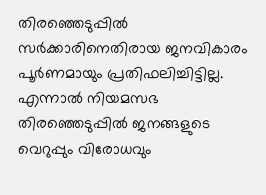തിരഞ്ഞെടുപ്പിൽ സർക്കാരിനെതിരായ ജനവികാരം പൂർണമായും പ്രതിഫലിച്ചിട്ടില്ല. എന്നാൽ നിയമസഭ തിരഞ്ഞെടുപ്പിൽ ജനങ്ങളുടെ വെറുപ്പും വിരോധവും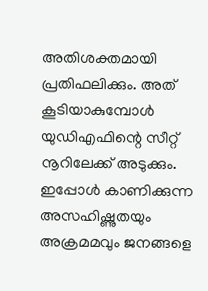അതിശക്തമായി പ്രതിഫലിക്കും. അത് കൂടിയാകുമ്പോൾ യുഡിഎഫിന്റെ സീറ്റ് നൂറിലേക്ക് അടുക്കും. ഇപ്പോൾ കാണിക്കുന്ന അസഹിഷ്ണുതയും അക്രമമവും ജനങ്ങളെ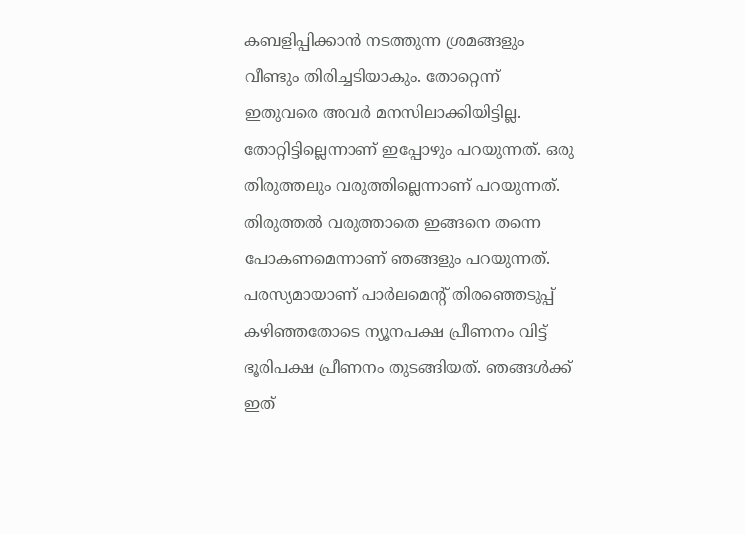കബളിപ്പിക്കാൻ നടത്തുന്ന ശ്രമങ്ങളും വീണ്ടും തിരിച്ചടിയാകും. തോറ്റെന്ന് ഇതുവരെ അവർ മനസിലാക്കിയിട്ടില്ല. തോറ്റിട്ടില്ലെന്നാണ് ഇപ്പോഴും പറയുന്നത്. ഒരു തിരുത്തലും വരുത്തില്ലെന്നാണ് പറയുന്നത്. തിരുത്തൽ വരുത്താതെ ഇങ്ങനെ തന്നെ പോകണമെന്നാണ് ഞങ്ങളും പറയുന്നത്.
പരസ്യമായാണ് പാർലമെന്റ് തിരഞ്ഞെടുപ്പ് കഴിഞ്ഞതോടെ ന്യൂനപക്ഷ പ്രീണനം വിട്ട് ഭൂരിപക്ഷ പ്രീണനം തുടങ്ങിയത്. ഞങ്ങൾക്ക് ഇത്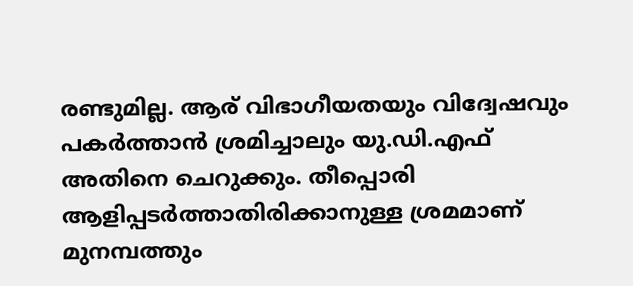രണ്ടുമില്ല. ആര് വിഭാഗീയതയും വിദ്വേഷവും പകർത്താൻ ശ്രമിച്ചാലും യു.ഡി.എഫ് അതിനെ ചെറുക്കും. തീപ്പൊരി ആളിപ്പടർത്താതിരിക്കാനുള്ള ശ്രമമാണ് മുനമ്പത്തും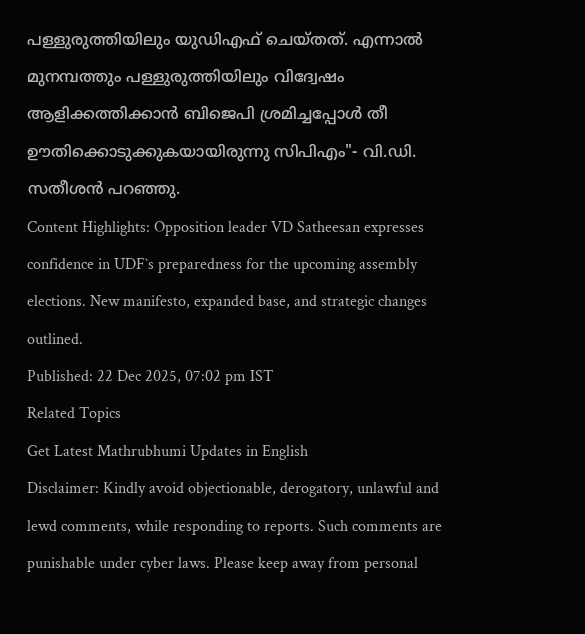പള്ളുരുത്തിയിലും യുഡിഎഫ് ചെയ്തത്. എന്നാൽ മുനമ്പത്തും പള്ളുരുത്തിയിലും വിദ്വേഷം ആളിക്കത്തിക്കാൻ ബിജെപി ശ്രമിച്ചപ്പോൾ തീ ഊതിക്കൊടുക്കുകയായിരുന്നു സിപിഎം"- വി.ഡി. സതീശൻ പറഞ്ഞു.
Content Highlights: Opposition leader VD Satheesan expresses confidence in UDF`s preparedness for the upcoming assembly elections. New manifesto, expanded base, and strategic changes outlined.
Published: 22 Dec 2025, 07:02 pm IST
Related Topics
Get Latest Mathrubhumi Updates in English
Disclaimer: Kindly avoid objectionable, derogatory, unlawful and lewd comments, while responding to reports. Such comments are punishable under cyber laws. Please keep away from personal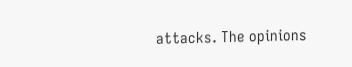attacks. The opinions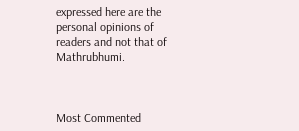expressed here are the personal opinions of readers and not that of Mathrubhumi.



Most Commented